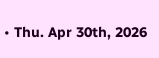• Thu. Apr 30th, 2026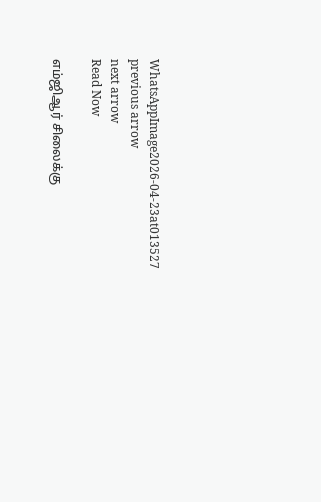WhatsAppImage2026-04-23at013527
previous arrow
next arrow
Read Now

எம்ஜிஆர் சிலைக்கு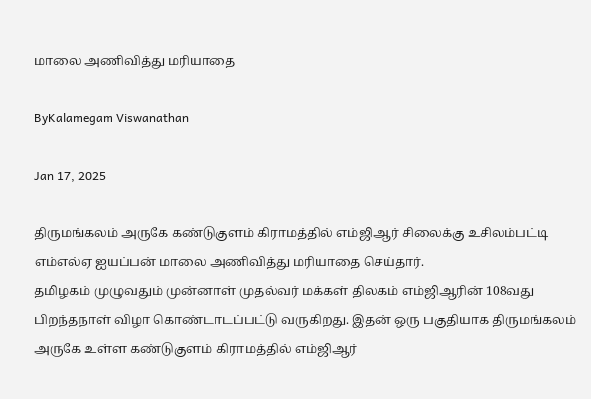மாலை அணிவித்து மரியாதை

ByKalamegam Viswanathan

Jan 17, 2025

திருமங்கலம் அருகே கண்டுகுளம் கிராமத்தில் எம்ஜிஆர் சிலைக்கு உசிலம்பட்டி எம்எல்ஏ ஐயப்பன் மாலை அணிவித்து மரியாதை செய்தார்.
தமிழகம் முழுவதும் முன்னாள் முதல்வர் மக்கள் திலகம் எம்ஜிஆரின் 108வது பிறந்தநாள் விழா கொண்டாடப்பட்டு வருகிறது. இதன் ஒரு பகுதியாக திருமங்கலம் அருகே உள்ள கண்டுகுளம் கிராமத்தில் எம்ஜிஆர்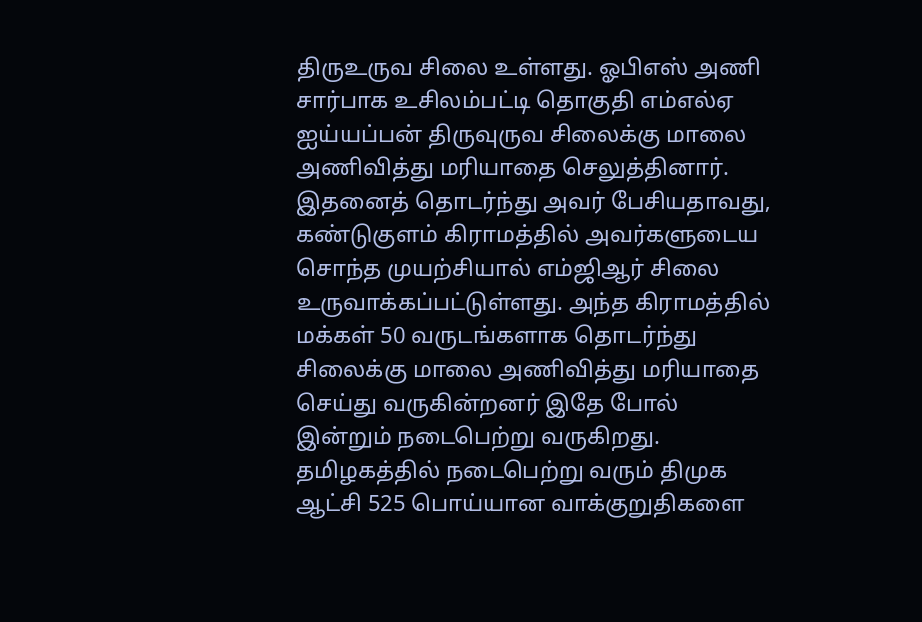திருஉருவ சிலை உள்ளது. ஓபிஎஸ் அணி சார்பாக உசிலம்பட்டி தொகுதி எம்எல்ஏ ஐய்யப்பன் திருவுருவ சிலைக்கு மாலை அணிவித்து மரியாதை செலுத்தினார். இதனைத் தொடர்ந்து அவர் பேசியதாவது, கண்டுகுளம் கிராமத்தில் அவர்களுடைய சொந்த முயற்சியால் எம்ஜிஆர் சிலை உருவாக்கப்பட்டுள்ளது. அந்த கிராமத்தில் மக்கள் 50 வருடங்களாக தொடர்ந்து சிலைக்கு மாலை அணிவித்து மரியாதை செய்து வருகின்றனர் இதே போல் இன்றும் நடைபெற்று வருகிறது. தமிழகத்தில் நடைபெற்று வரும் திமுக ஆட்சி 525 பொய்யான வாக்குறுதிகளை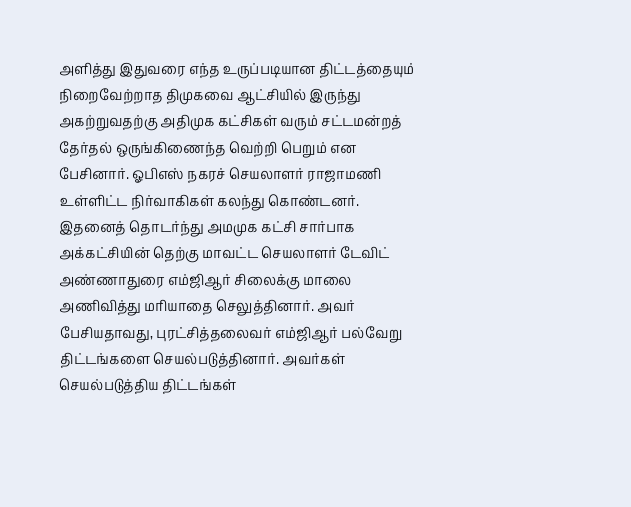அளித்து இதுவரை எந்த உருப்படியான திட்டத்தையும் நிறைவேற்றாத திமுகவை ஆட்சியில் இருந்து அகற்றுவதற்கு அதிமுக கட்சிகள் வரும் சட்டமன்றத் தேர்தல் ஒருங்கிணைந்த வெற்றி பெறும் என பேசினார். ஓபிஎஸ் நகரச் செயலாளர் ராஜாமணி உள்ளிட்ட நிர்வாகிகள் கலந்து கொண்டனர். இதனைத் தொடர்ந்து அமமுக கட்சி சார்பாக அக்கட்சியின் தெற்கு மாவட்ட செயலாளர் டேவிட் அண்ணாதுரை எம்ஜிஆர் சிலைக்கு மாலை அணிவித்து மரியாதை செலுத்தினார். அவர் பேசியதாவது, புரட்சித்தலைவர் எம்ஜிஆர் பல்வேறு திட்டங்களை செயல்படுத்தினார். அவர்கள் செயல்படுத்திய திட்டங்கள்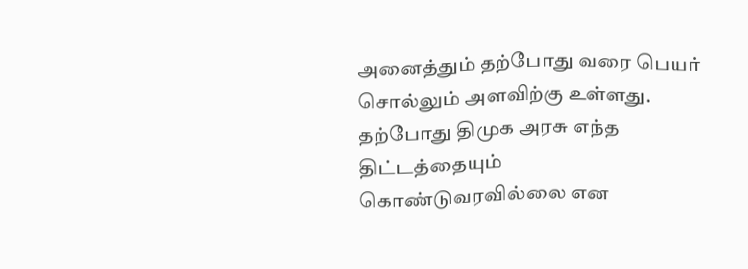அனைத்தும் தற்போது வரை பெயர் சொல்லும் அளவிற்கு உள்ளது. தற்போது திமுக அரசு எந்த திட்டத்தையும் கொண்டுவரவில்லை என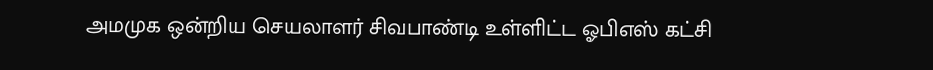அமமுக ஒன்றிய செயலாளர் சிவபாண்டி உள்ளிட்ட ஓபிஎஸ் கட்சி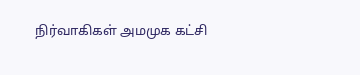நிர்வாகிகள் அமமுக கட்சி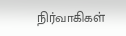நிர்வாகிகள்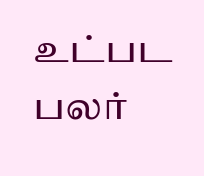உட்பட பலர்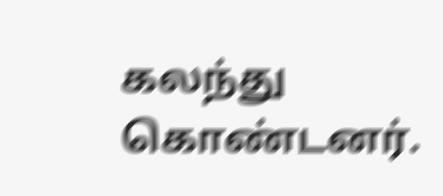கலந்து கொண்டனர்.